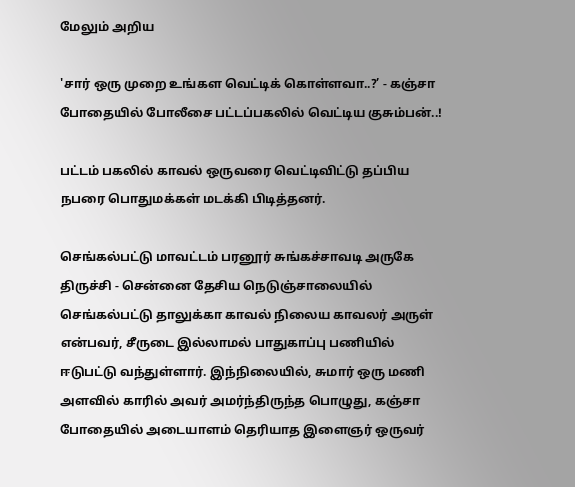மேலும் அறிய

'சார் ஒரு முறை உங்கள வெட்டிக் கொள்ளவா..?’ - கஞ்சா போதையில் போலீசை பட்டப்பகலில் வெட்டிய குசும்பன்..!

பட்டம் பகலில் காவல் ஒருவரை வெட்டிவிட்டு தப்பிய நபரை பொதுமக்கள் மடக்கி பிடித்தனர்.

செங்கல்பட்டு மாவட்டம் பரனூர் சுங்கச்சாவடி அருகே திருச்சி - சென்னை தேசிய நெடுஞ்சாலையில் செங்கல்பட்டு தாலுக்கா காவல் நிலைய காவலர் அருள் என்பவர், சீருடை இல்லாமல் பாதுகாப்பு பணியில் ஈடுபட்டு வந்துள்ளார். இந்நிலையில், சுமார் ஒரு மணி அளவில் காரில் அவர் அமர்ந்திருந்த பொழுது, கஞ்சா போதையில் அடையாளம் தெரியாத இளைஞர் ஒருவர்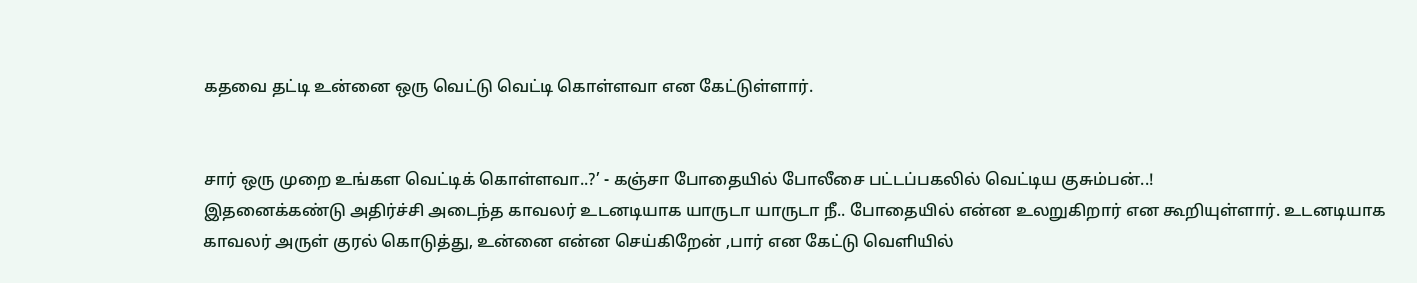கதவை தட்டி உன்னை ஒரு வெட்டு வெட்டி கொள்ளவா என கேட்டுள்ளார்.


சார் ஒரு முறை உங்கள வெட்டிக் கொள்ளவா..?’ - கஞ்சா போதையில் போலீசை பட்டப்பகலில் வெட்டிய குசும்பன்..!
இதனைக்கண்டு அதிர்ச்சி அடைந்த காவலர் உடனடியாக யாருடா யாருடா நீ.. போதையில் என்ன உலறுகிறார் என கூறியுள்ளார். உடனடியாக காவலர் அருள் குரல் கொடுத்து, உன்னை என்ன செய்கிறேன் ,பார் என கேட்டு வெளியில்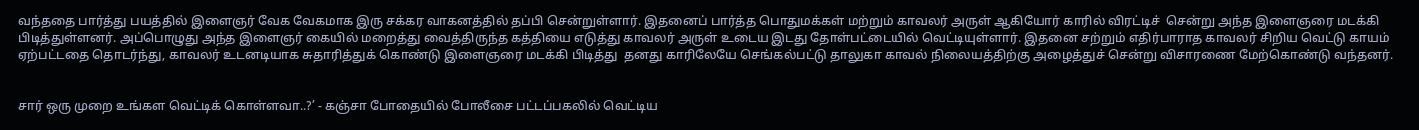வந்ததை பார்த்து பயத்தில் இளைஞர் வேக வேகமாக இரு சக்கர வாகனத்தில் தப்பி சென்றுள்ளார். இதனைப் பார்த்த பொதுமக்கள் மற்றும் காவலர் அருள் ஆகியோர் காரில் விரட்டிச்  சென்று அந்த இளைஞரை மடக்கி பிடித்துள்ளனர். அப்பொழுது அந்த இளைஞர் கையில் மறைத்து வைத்திருந்த கத்தியை எடுத்து காவலர் அருள் உடைய இடது தோள்பட்டையில் வெட்டியுள்ளார். இதனை சற்றும் எதிர்பாராத காவலர் சிறிய வெட்டு காயம் ஏற்பட்டதை தொடர்ந்து, காவலர் உடனடியாக சுதாரித்துக் கொண்டு இளைஞரை மடக்கி பிடித்து  தனது காரிலேயே செங்கல்பட்டு தாலுகா காவல் நிலையத்திற்கு அழைத்துச் சென்று விசாரணை மேற்கொண்டு வந்தனர்.


சார் ஒரு முறை உங்கள வெட்டிக் கொள்ளவா..?’ - கஞ்சா போதையில் போலீசை பட்டப்பகலில் வெட்டிய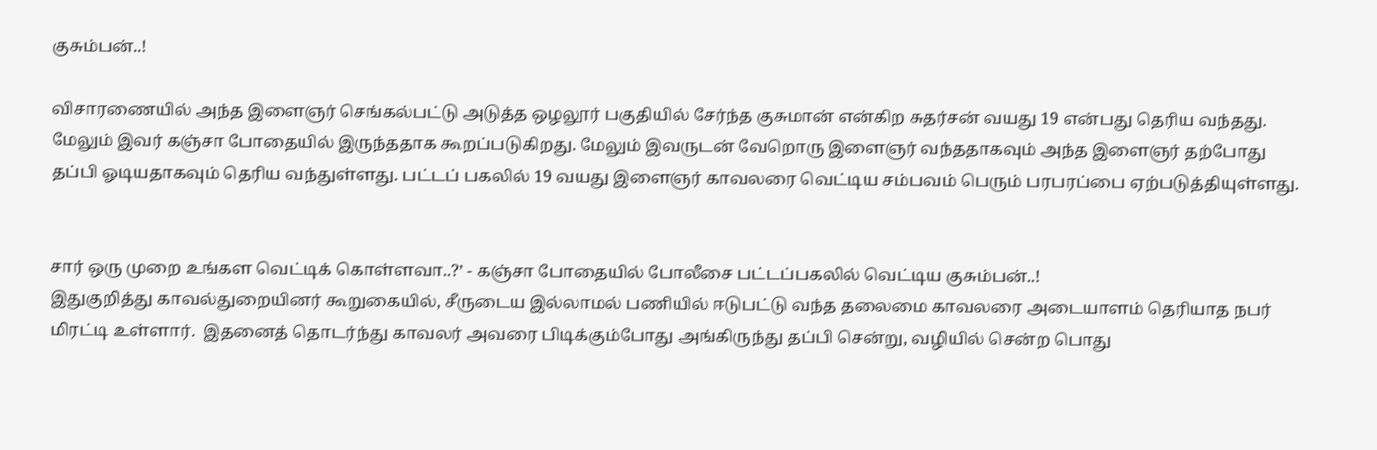குசும்பன்..!

விசாரணையில் அந்த இளைஞர் செங்கல்பட்டு அடுத்த ஒழலூர் பகுதியில் சேர்ந்த குசுமான் என்கிற சுதர்சன் வயது 19 என்பது தெரிய வந்தது. மேலும் இவர் கஞ்சா போதையில் இருந்ததாக கூறப்படுகிறது. மேலும் இவருடன் வேறொரு இளைஞர் வந்ததாகவும் அந்த இளைஞர் தற்போது தப்பி ஓடியதாகவும் தெரிய வந்துள்ளது. பட்டப் பகலில் 19 வயது இளைஞர் காவலரை வெட்டிய சம்பவம் பெரும் பரபரப்பை ஏற்படுத்தியுள்ளது.


சார் ஒரு முறை உங்கள வெட்டிக் கொள்ளவா..?’ - கஞ்சா போதையில் போலீசை பட்டப்பகலில் வெட்டிய குசும்பன்..!
இதுகுறித்து காவல்துறையினர் கூறுகையில், சீருடைய இல்லாமல் பணியில் ஈடுபட்டு வந்த தலைமை காவலரை அடையாளம் தெரியாத நபர் மிரட்டி உள்ளார்.  இதனைத் தொடர்ந்து காவலர் அவரை பிடிக்கும்போது அங்கிருந்து தப்பி சென்று, வழியில் சென்ற பொது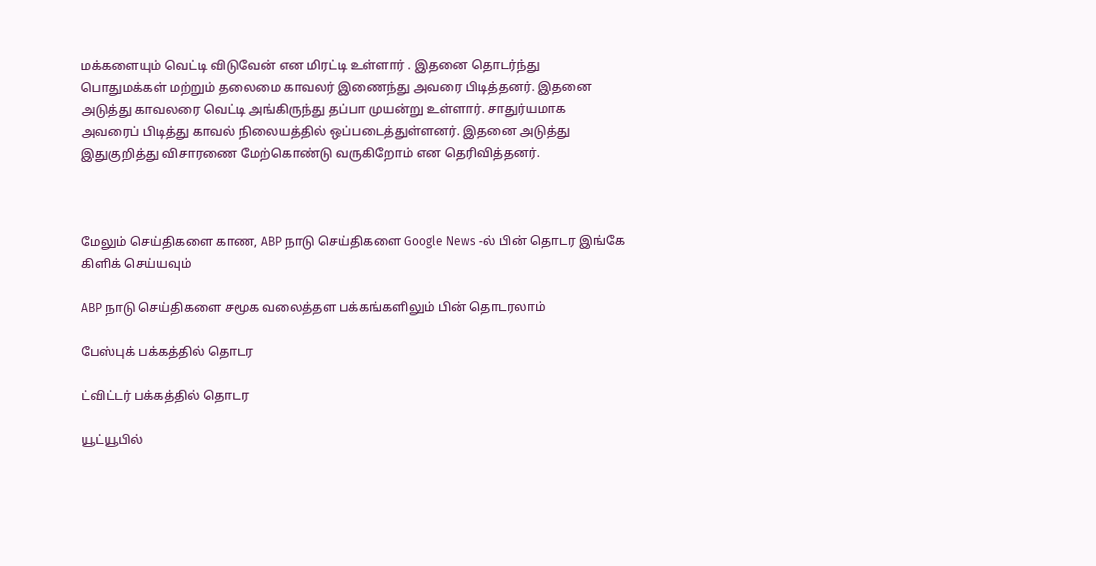மக்களையும் வெட்டி விடுவேன் என மிரட்டி உள்ளார் . இதனை தொடர்ந்து பொதுமக்கள் மற்றும் தலைமை காவலர் இணைந்து அவரை பிடித்தனர். இதனை அடுத்து காவலரை வெட்டி அங்கிருந்து தப்பா முயன்று உள்ளார். சாதுர்யமாக அவரைப் பிடித்து காவல் நிலையத்தில் ஒப்படைத்துள்ளனர். இதனை அடுத்து இதுகுறித்து விசாரணை மேற்கொண்டு வருகிறோம் என தெரிவித்தனர்.



மேலும் செய்திகளை காண, ABP நாடு செய்திகளை Google News -ல் பின் தொடர இங்கே கிளிக் செய்யவும்

ABP நாடு செய்திகளை சமூக வலைத்தள பக்கங்களிலும் பின் தொடரலாம்

பேஸ்புக் பக்கத்தில் தொடர

ட்விட்டர் பக்கத்தில் தொடர

யூட்யூபில்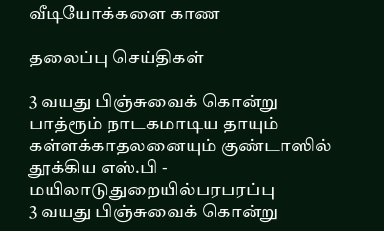வீடியோக்களை காண

தலைப்பு செய்திகள்

3 வயது பிஞ்சுவைக் கொன்று பாத்ரூம் நாடகமாடிய தாயும் கள்ளக்காதலனையும் குண்டாஸில் தூக்கிய எஸ்.பி - மயிலாடுதுறையில்பரபரப்பு
3 வயது பிஞ்சுவைக் கொன்று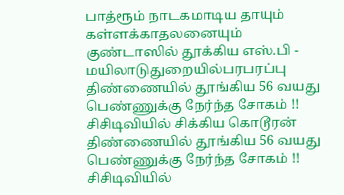பாத்ரூம் நாடகமாடிய தாயும் கள்ளக்காதலனையும் குண்டாஸில் தூக்கிய எஸ்.பி - மயிலாடுதுறையில்பரபரப்பு
திண்ணையில் தூங்கிய 56 வயது பெண்ணுக்கு நேர்ந்த சோகம் !! சிசிடிவியில் சிக்கிய கொடூரன்
திண்ணையில் தூங்கிய 56 வயது பெண்ணுக்கு நேர்ந்த சோகம் !! சிசிடிவியில்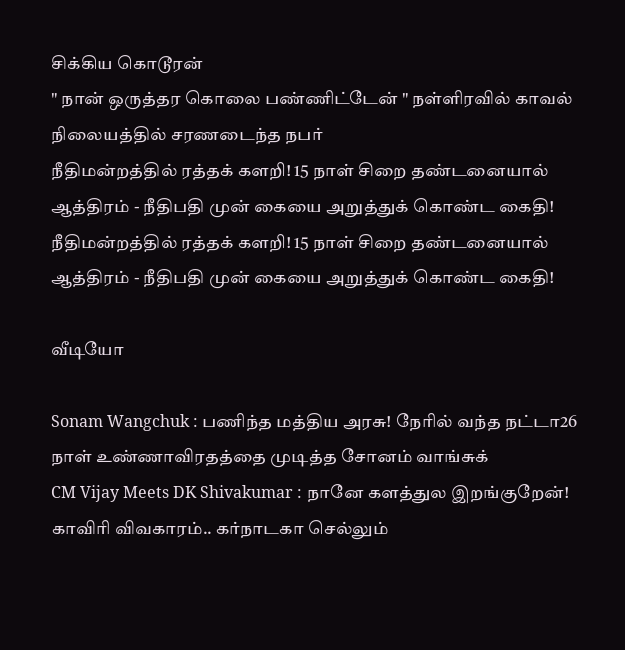சிக்கிய கொடூரன்
" நான் ஒருத்தர கொலை பண்ணிட்டேன் " நள்ளிரவில் காவல் நிலையத்தில் சரணடைந்த நபர்
நீதிமன்றத்தில் ரத்தக் களறி! 15 நாள் சிறை தண்டனையால் ஆத்திரம் - நீதிபதி முன் கையை அறுத்துக் கொண்ட கைதி!
நீதிமன்றத்தில் ரத்தக் களறி! 15 நாள் சிறை தண்டனையால் ஆத்திரம் - நீதிபதி முன் கையை அறுத்துக் கொண்ட கைதி!

வீடியோ

Sonam Wangchuk : பணிந்த மத்திய அரசு! நேரில் வந்த நட்டா26 நாள் உண்ணாவிரதத்தை முடித்த சோனம் வாங்சுக்
CM Vijay Meets DK Shivakumar : நானே களத்துல இறங்குறேன்! காவிரி விவகாரம்.. கர்நாடகா செல்லும்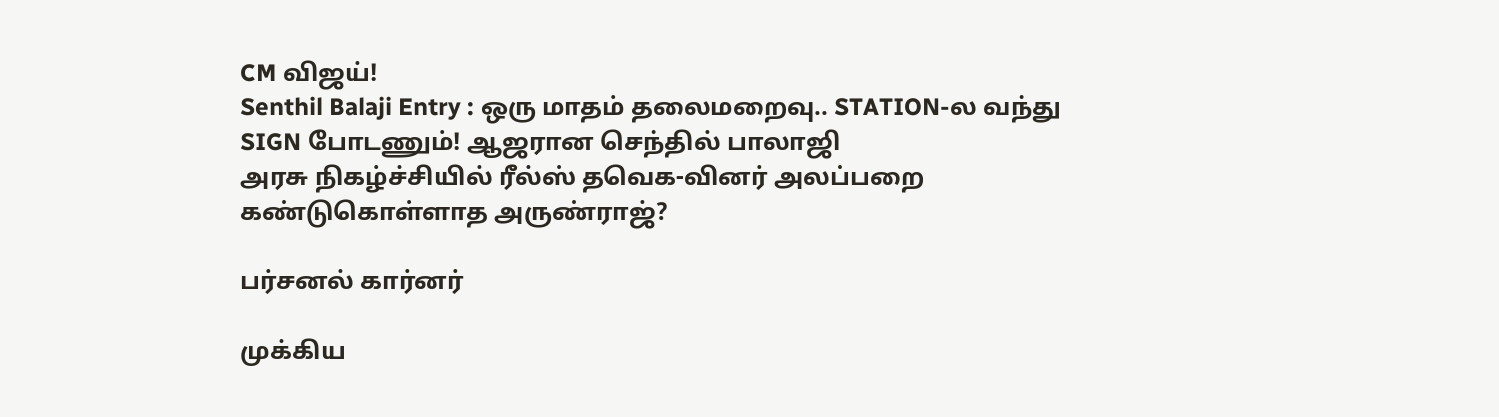CM விஜய்!
Senthil Balaji Entry : ஒரு மாதம் தலைமறைவு.. STATION-ல வந்து SIGN போடணும்! ஆஜரான செந்தில் பாலாஜி
அரசு நிகழ்ச்சியில் ரீல்ஸ் தவெக-வினர் அலப்பறை கண்டுகொள்ளாத அருண்ராஜ்?

பர்சனல் கார்னர்

முக்கிய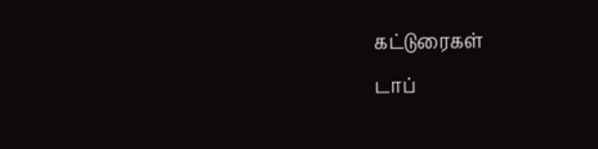கட்டுரைகள்
டாப்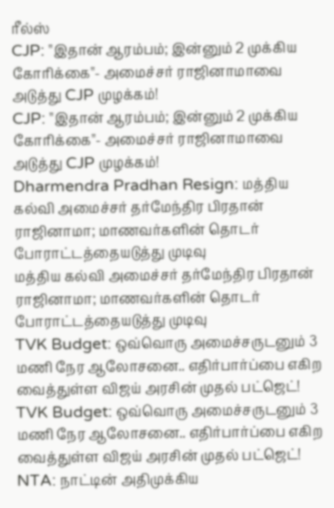ரீல்ஸ்
CJP: ''இதான் ஆரம்பம்; இன்னும் 2 முக்கிய கோரிக்கை''- அமைச்சர் ராஜினாமாவை அடுத்து CJP முழக்கம்!
CJP: ''இதான் ஆரம்பம்; இன்னும் 2 முக்கிய கோரிக்கை''- அமைச்சர் ராஜினாமாவை அடுத்து CJP முழக்கம்!
Dharmendra Pradhan Resign: மத்திய கல்வி அமைச்சர் தர்மேந்திர பிரதான் ராஜினாமா; மாணவர்களின் தொடர் போராட்டத்தையடுத்து முடிவு
மத்திய கல்வி அமைச்சர் தர்மேந்திர பிரதான் ராஜினாமா; மாணவர்களின் தொடர் போராட்டத்தையடுத்து முடிவு
TVK Budget: ஒவ்வொரு அமைச்சருடனும் 3 மணி நேர ஆலோசனை.. எதிர்பார்ப்பை எகிற வைத்துள்ள விஜய் அரசின் முதல் பட்ஜெட்!
TVK Budget: ஒவ்வொரு அமைச்சருடனும் 3 மணி நேர ஆலோசனை.. எதிர்பார்ப்பை எகிற வைத்துள்ள விஜய் அரசின் முதல் பட்ஜெட்!
NTA: நாட்டின் அதிமுக்கிய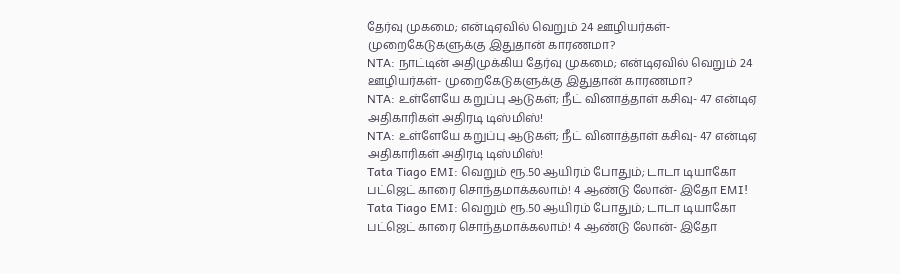தேர்வு முகமை; என்டிஏவில் வெறும் 24 ஊழியர்கள்- முறைகேடுகளுக்கு இதுதான் காரணமா?
NTA: நாட்டின் அதிமுக்கிய தேர்வு முகமை; என்டிஏவில் வெறும் 24 ஊழியர்கள்- முறைகேடுகளுக்கு இதுதான் காரணமா?
NTA: உள்ளேயே கறுப்பு ஆடுகள்; நீட் வினாத்தாள் கசிவு- 47 என்டிஏ அதிகாரிகள் அதிரடி டிஸ்மிஸ்!
NTA: உள்ளேயே கறுப்பு ஆடுகள்; நீட் வினாத்தாள் கசிவு- 47 என்டிஏ அதிகாரிகள் அதிரடி டிஸ்மிஸ்!
Tata Tiago EMI: வெறும் ரூ.50 ஆயிரம் போதும்; டாடா டியாகோ பட்ஜெட் காரை சொந்தமாக்கலாம்! 4 ஆண்டு லோன்- இதோ EMI!
Tata Tiago EMI: வெறும் ரூ.50 ஆயிரம் போதும்; டாடா டியாகோ பட்ஜெட் காரை சொந்தமாக்கலாம்! 4 ஆண்டு லோன்- இதோ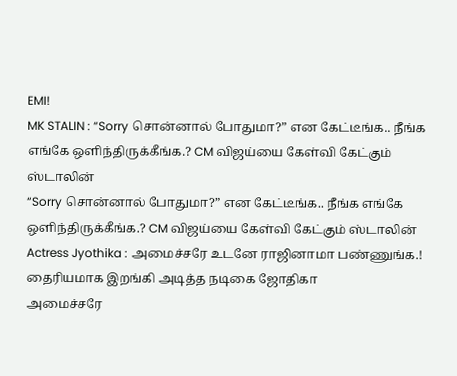EMI!
MK STALIN : “Sorry சொன்னால் போதுமா?” என கேட்டீங்க.. நீங்க எங்கே ஒளிந்திருக்கீங்க.? CM விஜய்யை கேள்வி கேட்கும் ஸ்டாலின்
“Sorry சொன்னால் போதுமா?” என கேட்டீங்க.. நீங்க எங்கே ஒளிந்திருக்கீங்க.? CM விஜய்யை கேள்வி கேட்கும் ஸ்டாலின்
Actress Jyothika : அமைச்சரே உடனே ராஜினாமா பண்ணுங்க.! தைரியமாக இறங்கி அடித்த நடிகை ஜோதிகா
அமைச்சரே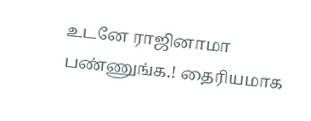உடனே ராஜினாமா பண்ணுங்க.! தைரியமாக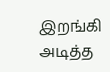இறங்கி அடித்த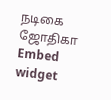நடிகை ஜோதிகா
Embed widget